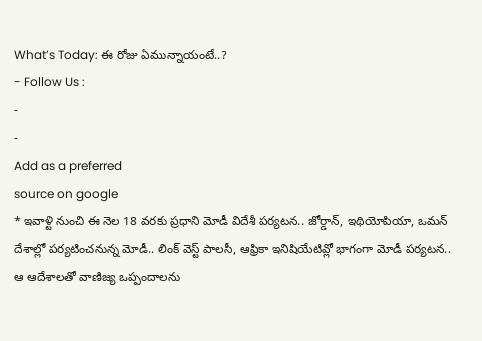What’s Today: ఈ రోజు ఏమున్నాయంటే..?
- Follow Us :
-
-
Add as a preferred
source on google
* ఇవాళ్టి నుంచి ఈ నెల 18 వరకు ప్రధాని మోడీ విదేశీ పర్యటన.. జోర్డాన్, ఇథియోపియా, ఒమన్ దేశాల్లో పర్యటించనున్న మోడీ.. లింక్ వెస్ట్ పాలసీ, ఆఫ్రికా ఇనిషియేటివ్లో భాగంగా మోడీ పర్యటన.. ఆ ఆదేశాలతో వాణిజ్య ఒప్పందాలను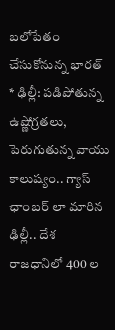బలోపేతం చేసుకోనున్న భారత్
* ఢిల్లీ: పడిపోతున్న ఉష్ణోగ్రతలు, పెరుగుతున్న వాయు కాలుష్యం.. గ్యాస్ ఛాంబర్ లా మారిన ఢిల్లీ.. దేశ రాజధానిలో 400 ల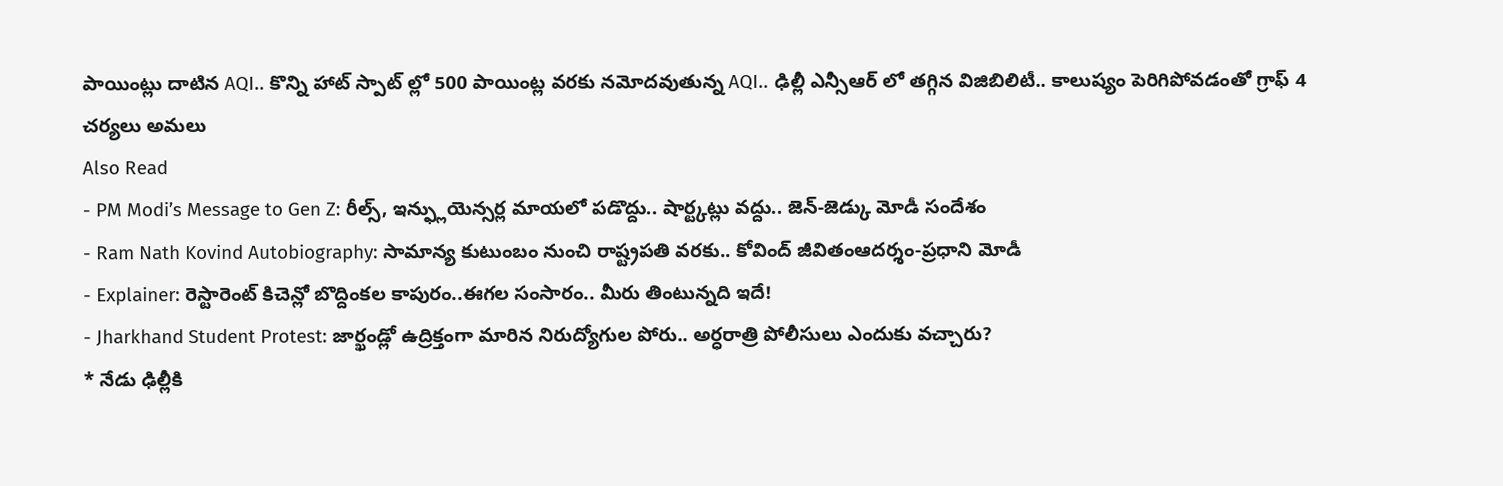పాయింట్లు దాటిన AQI.. కొన్ని హాట్ స్పాట్ ల్లో 500 పాయింట్ల వరకు నమోదవుతున్న AQI.. ఢిల్లీ ఎన్సీఆర్ లో తగ్గిన విజిబిలిటీ.. కాలుష్యం పెరిగిపోవడంతో గ్రాఫ్ 4 చర్యలు అమలు
Also Read
- PM Modi’s Message to Gen Z: రీల్స్, ఇన్ఫ్లుయెన్సర్ల మాయలో పడొద్దు.. షార్ట్కట్లు వద్దు.. జెన్-జెడ్కు మోడీ సందేశం
- Ram Nath Kovind Autobiography: సామాన్య కుటుంబం నుంచి రాష్ట్రపతి వరకు.. కోవింద్ జీవితంఆదర్శం-ప్రధాని మోడీ
- Explainer: రెస్టారెంట్ కిచెన్లో బొద్దింకల కాపురం..ఈగల సంసారం.. మీరు తింటున్నది ఇదే!
- Jharkhand Student Protest: జార్ఖండ్లో ఉద్రిక్తంగా మారిన నిరుద్యోగుల పోరు.. అర్ధరాత్రి పోలీసులు ఎందుకు వచ్చారు?
* నేడు ఢిల్లీకి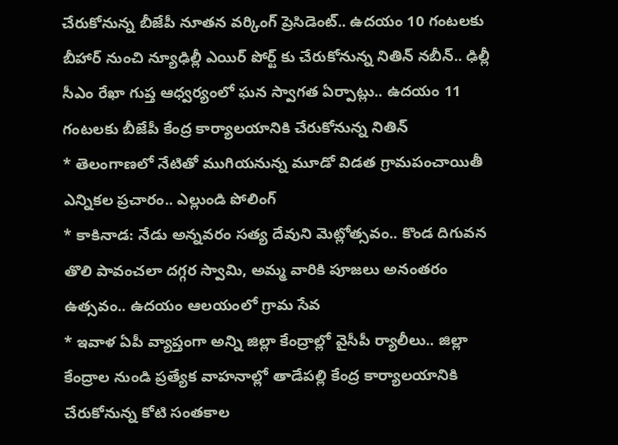చేరుకోనున్న బీజేపీ నూతన వర్కింగ్ ప్రెసిడెంట్.. ఉదయం 10 గంటలకు బీహార్ నుంచి న్యూఢిల్లీ ఎయిర్ పోర్ట్ కు చేరుకోనున్న నితిన్ నబీన్.. ఢిల్లీ సీఎం రేఖా గుప్త ఆధ్వర్యంలో ఘన స్వాగత ఏర్పాట్లు.. ఉదయం 11 గంటలకు బీజేపీ కేంద్ర కార్యాలయానికి చేరుకోనున్న నితిన్
* తెలంగాణలో నేటితో ముగియనున్న మూడో విడత గ్రామపంచాయితీ ఎన్నికల ప్రచారం.. ఎల్లుండి పోలింగ్
* కాకినాడ: నేడు అన్నవరం సత్య దేవుని మెట్లోత్సవం.. కొండ దిగువన తొలి పావంచలా దగ్గర స్వామి, అమ్మ వారికి పూజలు అనంతరం ఉత్సవం.. ఉదయం ఆలయంలో గ్రామ సేవ
* ఇవాళ ఏపీ వ్యాప్తంగా అన్ని జిల్లా కేంద్రాల్లో వైసీపీ ర్యాలీలు.. జిల్లా కేంద్రాల నుండి ప్రత్యేక వాహనాల్లో తాడేపల్లి కేంద్ర కార్యాలయానికి చేరుకోనున్న కోటి సంతకాల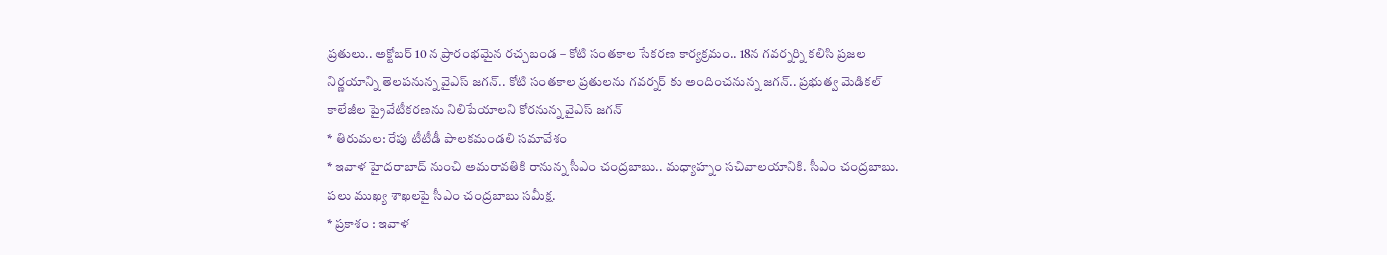ప్రతులు.. అక్టోబర్ 10 న ప్రారంభమైన రచ్చబండ – కోటి సంతకాల సేకరణ కార్యక్రమం.. 18న గవర్నర్ని కలిసి ప్రజల నిర్ణయాన్ని తెలపనున్న వైఎస్ జగన్.. కోటి సంతకాల ప్రతులను గవర్నర్ కు అందించనున్న జగన్.. ప్రభుత్వ మెడికల్ కాలేజీల ప్రైవేటీకరణను నిలిపేయాలని కోరనున్న వైఎస్ జగన్
* తిరుమల: రేపు టీటీడీ పాలకమండలి సమావేశం
* ఇవాళ హైదరాబాద్ నుంచి అమరావతికి రానున్న సీఎం చంద్రబాబు.. మధ్యాహ్నం సచివాలయానికి. సీఎం చంద్రబాబు. పలు ముఖ్య శాఖలపై సీఎం చంద్రబాబు సమీక్ష.
* ప్రకాశం : ఇవాళ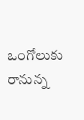ఒంగోలుకు రానున్న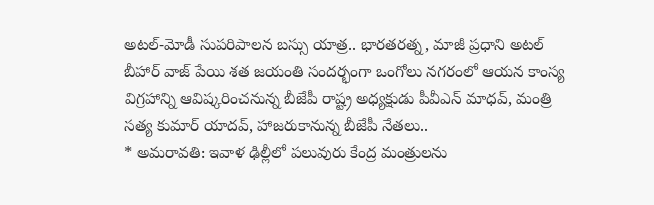అటల్-మోడీ సుపరిపాలన బస్సు యాత్ర.. భారతరత్న, మాజీ ప్రధాని అటల్ బీహార్ వాజ్ పేయి శత జయంతి సందర్భంగా ఒంగోలు నగరంలో ఆయన కాంస్య విగ్రహాన్ని ఆవిష్కరించనున్న బీజేపీ రాష్ట్ర అధ్యక్షుడు పీవీఎన్ మాధవ్, మంత్రి సత్య కుమార్ యాదవ్, హాజరుకానున్న బీజేపీ నేతలు..
* అమరావతి: ఇవాళ ఢిల్లీలో పలువురు కేంద్ర మంత్రులను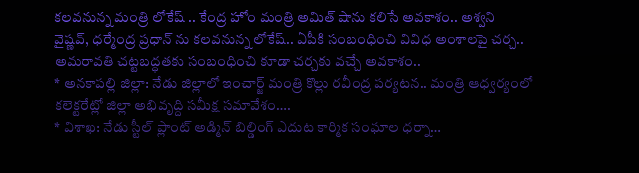కలవనున్న మంత్రి లోకేష్ .. కేంద్ర హోం మంత్రి అమిత్ షాను కలిసే అవకాశం.. అశ్వని వైష్ణవ్, ధర్మేంద్ర ప్రధాన్ ను కలవనున్న లోకేష్.. ఏపీకి సంబంధించి వివిధ అంశాలపై చర్చ.. అమరావతి చట్టబద్ధతకు సంబంధించి కూడా చర్చకు వచ్చే అవకాశం..
* అనకాపల్లి జిల్లా: నేడు జిల్లాలో ఇంచార్జ్ మంత్రి కొల్లు రవీంద్ర పర్యటన.. మంత్రి ఆధ్వర్యంలో కలెక్టరేట్లో జిల్లా అభివృద్ది సమీక్ష సమావేశం….
* విశాఖ: నేడు స్టీల్ ప్లాంట్ అడ్మిన్ బిల్డింగ్ ఎదుట కార్మిక సంఘాల ధర్నా…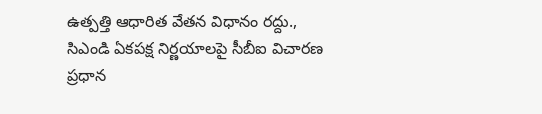ఉత్పత్తి ఆధారిత వేతన విధానం రద్దు., సిఎండి ఏకపక్ష నిర్ణయాలపై సీబీఐ విచారణ ప్రధాన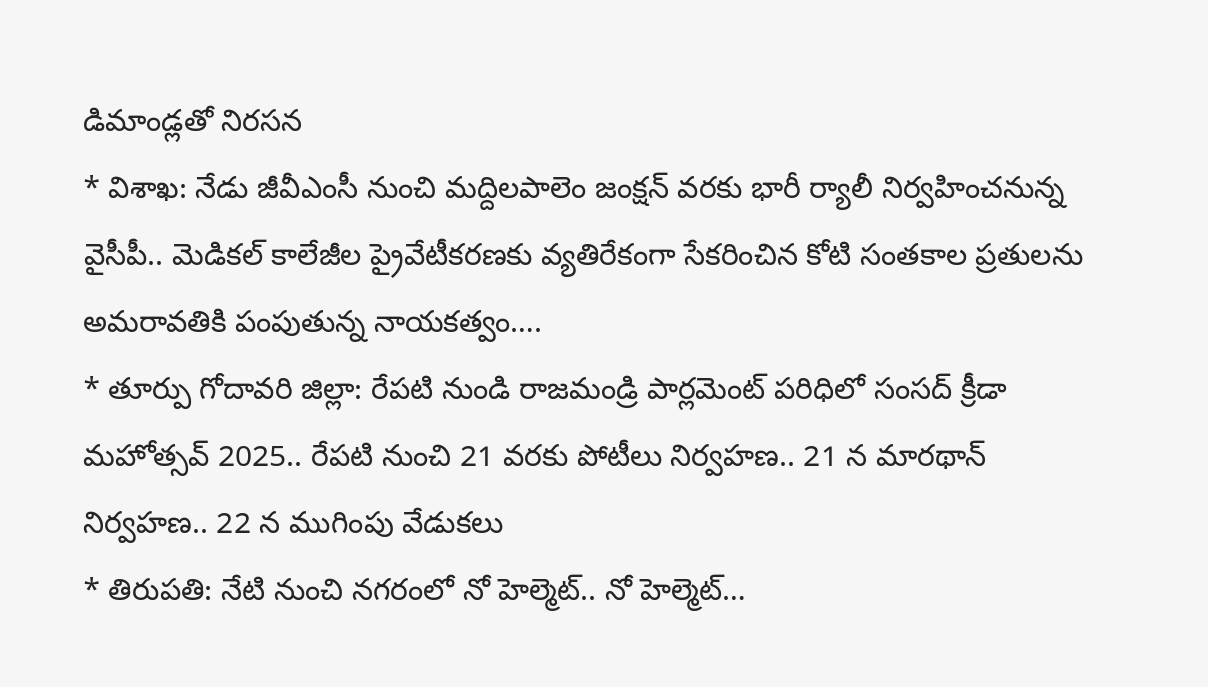డిమాండ్లతో నిరసన
* విశాఖ: నేడు జీవీఎంసీ నుంచి మద్దిలపాలెం జంక్షన్ వరకు భారీ ర్యాలీ నిర్వహించనున్న వైసీపీ.. మెడికల్ కాలేజీల ప్రైవేటీకరణకు వ్యతిరేకంగా సేకరించిన కోటి సంతకాల ప్రతులను
అమరావతికి పంపుతున్న నాయకత్వం….
* తూర్పు గోదావరి జిల్లా: రేపటి నుండి రాజమండ్రి పార్లమెంట్ పరిధిలో సంసద్ క్రీడా మహోత్సవ్ 2025.. రేపటి నుంచి 21 వరకు పోటీలు నిర్వహణ.. 21 న మారథాన్ నిర్వహణ.. 22 న ముగింపు వేడుకలు
* తిరుపతి: నేటి నుంచి నగరంలో నో హెల్మెట్.. నో హెల్మెట్…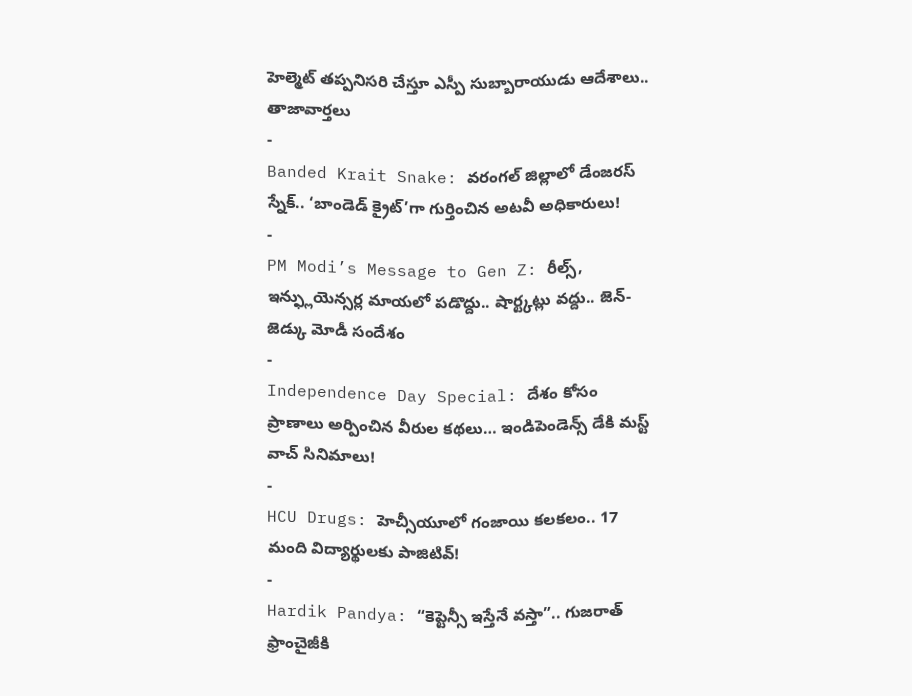హెల్మెట్ తప్పనిసరి చేస్తూ ఎస్పీ సుబ్బారాయుడు ఆదేశాలు..
తాజావార్తలు
-
Banded Krait Snake: వరంగల్ జిల్లాలో డేంజరస్ స్నేక్.. ‘బాండెడ్ క్రైట్’గా గుర్తించిన అటవీ అధికారులు!
-
PM Modi’s Message to Gen Z: రీల్స్, ఇన్ఫ్లుయెన్సర్ల మాయలో పడొద్దు.. షార్ట్కట్లు వద్దు.. జెన్-జెడ్కు మోడీ సందేశం
-
Independence Day Special: దేశం కోసం ప్రాణాలు అర్పించిన వీరుల కథలు… ఇండిపెండెన్స్ డేకి మస్ట్ వాచ్ సినిమాలు!
-
HCU Drugs: హెచ్సీయూలో గంజాయి కలకలం.. 17 మంది విద్యార్థులకు పాజిటివ్!
-
Hardik Pandya: “కెప్టెన్సీ ఇస్తేనే వస్తా”.. గుజరాత్ ఫ్రాంచైజీకి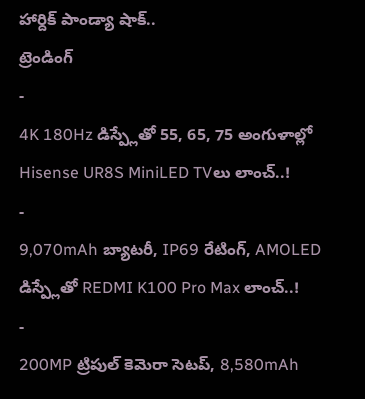హార్దిక్ పాండ్యా షాక్..
ట్రెండింగ్
-
4K 180Hz డిస్ప్లేతో 55, 65, 75 అంగుళాల్లో Hisense UR8S MiniLED TVలు లాంచ్..!
-
9,070mAh బ్యాటరీ, IP69 రేటింగ్, AMOLED డిస్ప్లేతో REDMI K100 Pro Max లాంచ్..!
-
200MP ట్రిపుల్ కెమెరా సెటప్, 8,580mAh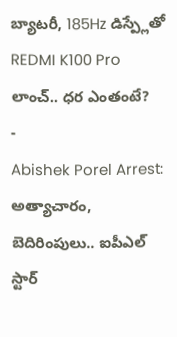బ్యాటరీ, 185Hz డిస్ప్లేతో REDMI K100 Pro లాంచ్.. ధర ఎంతంటే?
-
Abishek Porel Arrest: అత్యాచారం, బెదిరింపులు.. ఐపీఎల్ స్టార్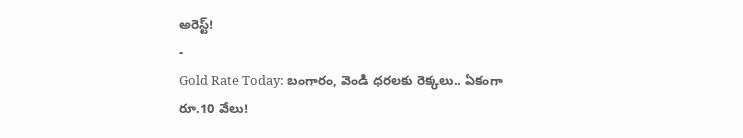అరెస్ట్!
-
Gold Rate Today: బంగారం, వెండి ధరలకు రెక్కలు.. ఏకంగా రూ.10 వేలు!